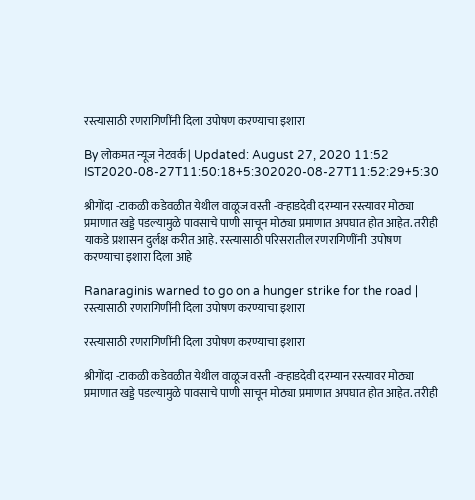रस्त्यासाठी रणरागिणींनी दिला उपोषण करण्याचा इशारा

By लोकमत न्यूज नेटवर्क | Updated: August 27, 2020 11:52 IST2020-08-27T11:50:18+5:302020-08-27T11:52:29+5:30

श्रीगोंदा -टाकळी कडेवळीत येथील वाळूज वस्ती -वऱ्हाडदेवी दरम्यान रस्त्यावर मोठ्या प्रमाणात खड्डे पडल्यामुळे पावसाचे पाणी साचून मोठ्या प्रमाणात अपघात होत आहेत. तरीही याकडे प्रशासन दुर्लक्ष करीत आहे. रस्त्यासाठी परिसरातील रणरागिणींनी  उपोषण करण्याचा इशारा दिला आहे

Ranaraginis warned to go on a hunger strike for the road | रस्त्यासाठी रणरागिणींनी दिला उपोषण करण्याचा इशारा

रस्त्यासाठी रणरागिणींनी दिला उपोषण करण्याचा इशारा

श्रीगोंदा -टाकळी कडेवळीत येथील वाळूज वस्ती -वऱ्हाडदेवी दरम्यान रस्त्यावर मोठ्या प्रमाणात खड्डे पडल्यामुळे पावसाचे पाणी साचून मोठ्या प्रमाणात अपघात होत आहेत. तरीही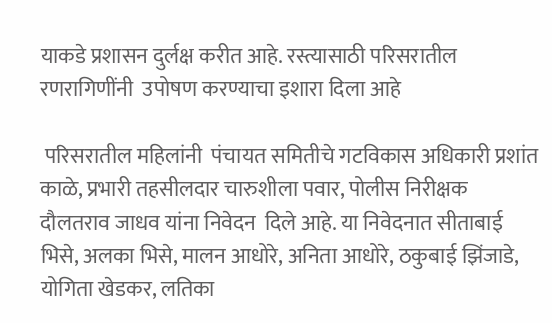याकडे प्रशासन दुर्लक्ष करीत आहे. रस्त्यासाठी परिसरातील रणरागिणींनी  उपोषण करण्याचा इशारा दिला आहे

 परिसरातील महिलांनी  पंचायत समितीचे गटविकास अधिकारी प्रशांत काळे, प्रभारी तहसीलदार चारुशीला पवार, पोलीस निरीक्षक दौलतराव जाधव यांना निवेदन  दिले आहे. या निवेदनात सीताबाई भिसे, अलका भिसे, मालन आधोरे, अनिता आधोरे, ठकुबाई झिंजाडे, योगिता खेडकर, लतिका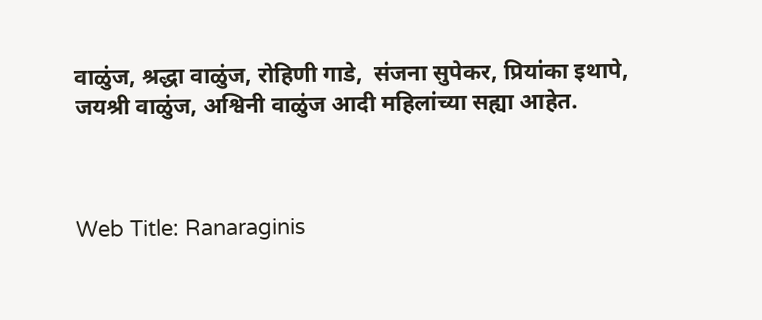वाळुंज, श्रद्धा वाळुंज, रोहिणी गाडे,  संजना सुपेकर, प्रियांका इथापे, जयश्री वाळुंज, अश्विनी वाळुंज आदी महिलांच्या सह्या आहेत.



Web Title: Ranaraginis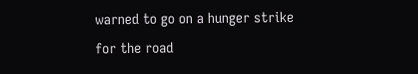warned to go on a hunger strike for the road